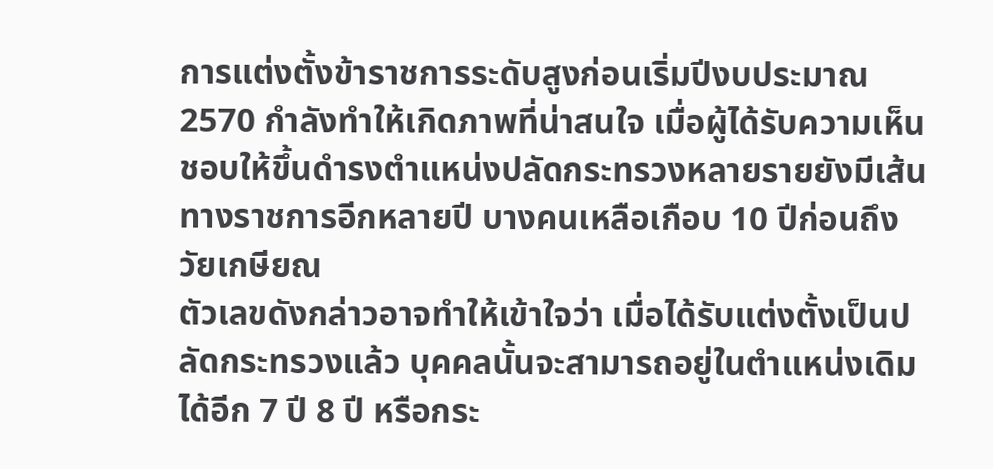การแต่งตั้งข้าราชการระดับสูงก่อนเริ่มปีงบประมาณ 2570 กำลังทำให้เกิดภาพที่น่าสนใจ เมื่อผู้ได้รับความเห็นชอบให้ขึ้นดำรงตำแหน่งปลัดกระทรวงหลายรายยังมีเส้นทางราชการอีกหลายปี บางคนเหลือเกือบ 10 ปีก่อนถึงวัยเกษียณ
ตัวเลขดังกล่าวอาจทำให้เข้าใจว่า เมื่อได้รับแต่งตั้งเป็นปลัดกระทรวงแล้ว บุคคลนั้นจะสามารถอยู่ในตำแหน่งเดิมได้อีก 7 ปี 8 ปี หรือกระ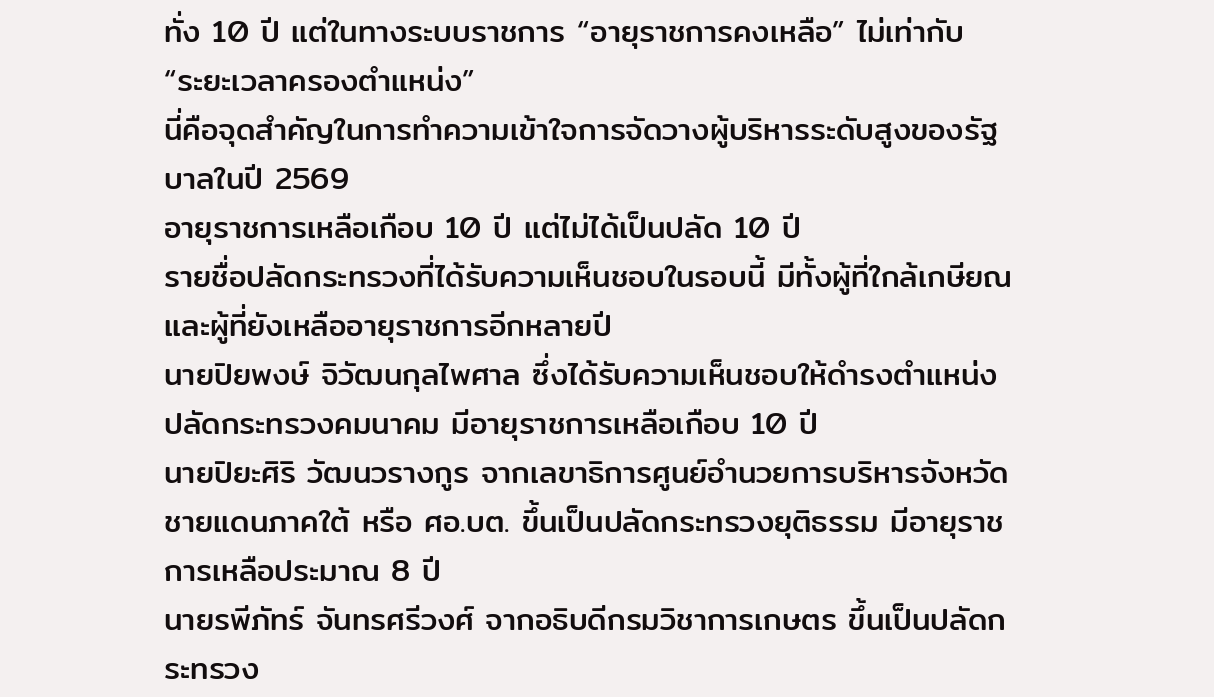ทั่ง 10 ปี แต่ในทางระบบราชการ “อายุราชการคงเหลือ” ไม่เท่ากับ “ระยะเวลาครองตำแหน่ง”
นี่คือจุดสำคัญในการทำความเข้าใจการจัดวางผู้บริหารระดับสูงของรัฐบาลในปี 2569
อายุราชการเหลือเกือบ 10 ปี แต่ไม่ได้เป็นปลัด 10 ปี
รายชื่อปลัดกระทรวงที่ได้รับความเห็นชอบในรอบนี้ มีทั้งผู้ที่ใกล้เกษียณและผู้ที่ยังเหลืออายุราชการอีกหลายปี
นายปิยพงษ์ จิวัฒนกุลไพศาล ซึ่งได้รับความเห็นชอบให้ดำรงตำแหน่งปลัดกระทรวงคมนาคม มีอายุราชการเหลือเกือบ 10 ปี
นายปิยะศิริ วัฒนวรางกูร จากเลขาธิการศูนย์อำนวยการบริหารจังหวัดชายแดนภาคใต้ หรือ ศอ.บต. ขึ้นเป็นปลัดกระทรวงยุติธรรม มีอายุราชการเหลือประมาณ 8 ปี
นายรพีภัทร์ จันทรศรีวงศ์ จากอธิบดีกรมวิชาการเกษตร ขึ้นเป็นปลัดกระทรวง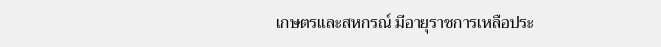เกษตรและสหกรณ์ มีอายุราชการเหลือประ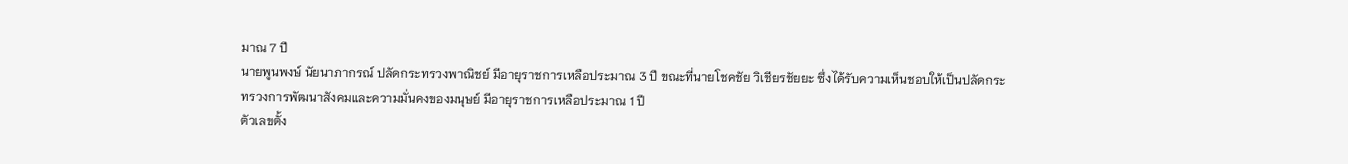มาณ 7 ปี
นายพูนพงษ์ นัยนาภากรณ์ ปลัดกระทรวงพาณิชย์ มีอายุราชการเหลือประมาณ 3 ปี ขณะที่นายโชคชัย วิเชียรชัยยะ ซึ่งได้รับความเห็นชอบให้เป็นปลัดกระทรวงการพัฒนาสังคมและความมั่นคงของมนุษย์ มีอายุราชการเหลือประมาณ 1 ปี
ตัวเลขตั้ง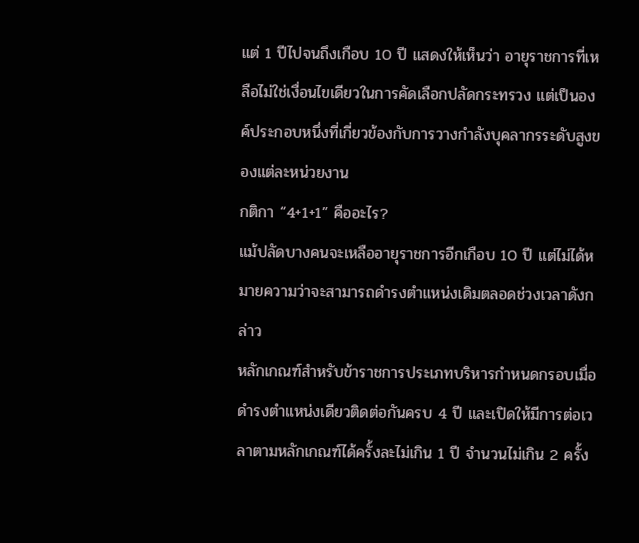แต่ 1 ปีไปจนถึงเกือบ 10 ปี แสดงให้เห็นว่า อายุราชการที่เหลือไม่ใช่เงื่อนไขเดียวในการคัดเลือกปลัดกระทรวง แต่เป็นองค์ประกอบหนึ่งที่เกี่ยวข้องกับการวางกำลังบุคลากรระดับสูงของแต่ละหน่วยงาน
กติกา “4+1+1” คืออะไร?
แม้ปลัดบางคนจะเหลืออายุราชการอีกเกือบ 10 ปี แต่ไม่ได้หมายความว่าจะสามารถดำรงตำแหน่งเดิมตลอดช่วงเวลาดังกล่าว
หลักเกณฑ์สำหรับข้าราชการประเภทบริหารกำหนดกรอบเมื่อดำรงตำแหน่งเดียวติดต่อกันครบ 4 ปี และเปิดให้มีการต่อเวลาตามหลักเกณฑ์ได้ครั้งละไม่เกิน 1 ปี จำนวนไม่เกิน 2 ครั้ง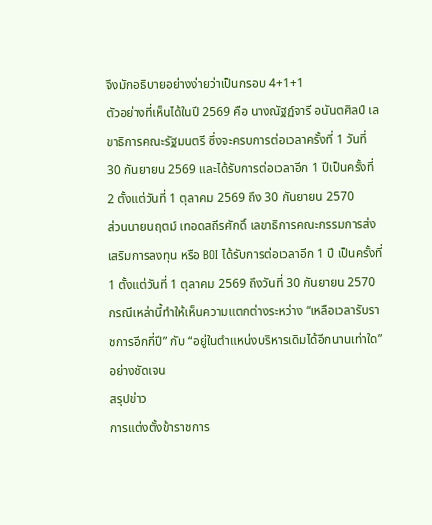จึงมักอธิบายอย่างง่ายว่าเป็นกรอบ 4+1+1
ตัวอย่างที่เห็นได้ในปี 2569 คือ นางณัฐฏ์จารี อนันตศิลป์ เลขาธิการคณะรัฐมนตรี ซึ่งจะครบการต่อเวลาครั้งที่ 1 วันที่ 30 กันยายน 2569 และได้รับการต่อเวลาอีก 1 ปีเป็นครั้งที่ 2 ตั้งแต่วันที่ 1 ตุลาคม 2569 ถึง 30 กันยายน 2570
ส่วนนายนฤตม์ เทอดสถีรศักดิ์ เลขาธิการคณะกรรมการส่งเสริมการลงทุน หรือ BOI ได้รับการต่อเวลาอีก 1 ปี เป็นครั้งที่ 1 ตั้งแต่วันที่ 1 ตุลาคม 2569 ถึงวันที่ 30 กันยายน 2570
กรณีเหล่านี้ทำให้เห็นความแตกต่างระหว่าง “เหลือเวลารับราชการอีกกี่ปี” กับ “อยู่ในตำแหน่งบริหารเดิมได้อีกนานเท่าใด” อย่างชัดเจน
สรุปข่าว
การแต่งตั้งข้าราชการ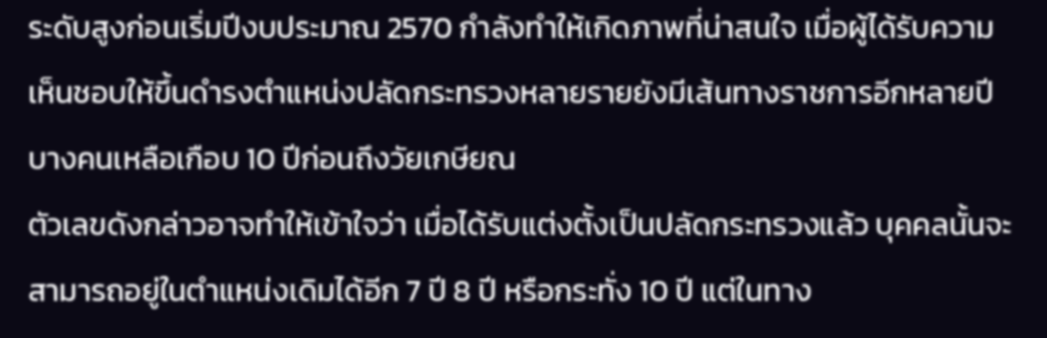ระดับสูงก่อนเริ่มปีงบประมาณ 2570 กำลังทำให้เกิดภาพที่น่าสนใจ เมื่อผู้ได้รับความเห็นชอบให้ขึ้นดำรงตำแหน่งปลัดกระทรวงหลายรายยังมีเส้นทางราชการอีกหลายปี บางคนเหลือเกือบ 10 ปีก่อนถึงวัยเกษียณ
ตัวเลขดังกล่าวอาจทำให้เข้าใจว่า เมื่อได้รับแต่งตั้งเป็นปลัดกระทรวงแล้ว บุคคลนั้นจะสามารถอยู่ในตำแหน่งเดิมได้อีก 7 ปี 8 ปี หรือกระทั่ง 10 ปี แต่ในทาง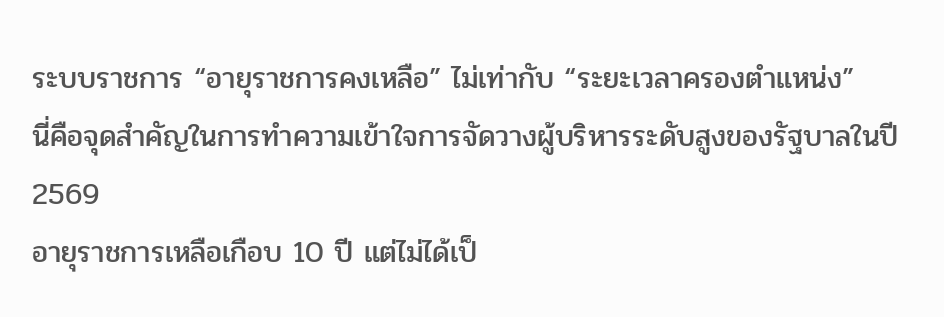ระบบราชการ “อายุราชการคงเหลือ” ไม่เท่ากับ “ระยะเวลาครองตำแหน่ง”
นี่คือจุดสำคัญในการทำความเข้าใจการจัดวางผู้บริหารระดับสูงของรัฐบาลในปี 2569
อายุราชการเหลือเกือบ 10 ปี แต่ไม่ได้เป็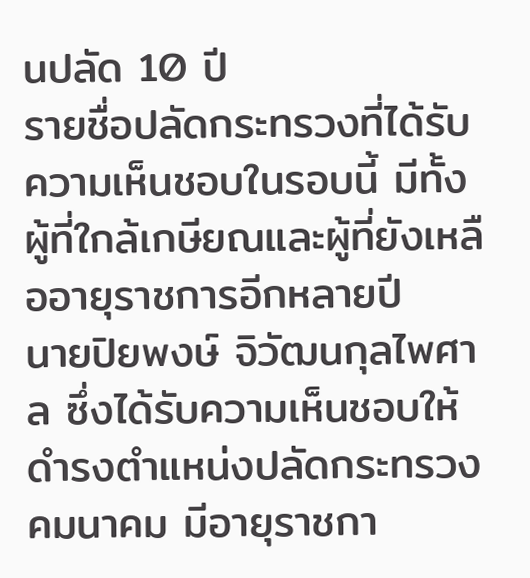นปลัด 10 ปี
รายชื่อปลัดกระทรวงที่ได้รับความเห็นชอบในรอบนี้ มีทั้งผู้ที่ใกล้เกษียณและผู้ที่ยังเหลืออายุราชการอีกหลายปี
นายปิยพงษ์ จิวัฒนกุลไพศาล ซึ่งได้รับความเห็นชอบให้ดำรงตำแหน่งปลัดกระทรวงคมนาคม มีอายุราชกา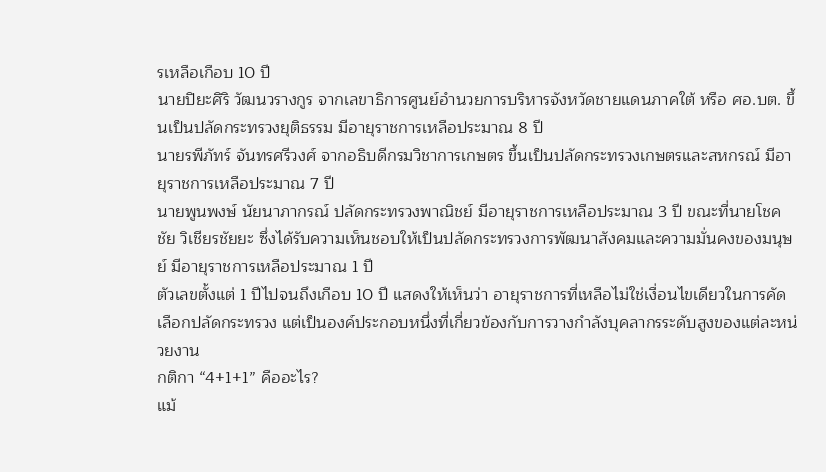รเหลือเกือบ 10 ปี
นายปิยะศิริ วัฒนวรางกูร จากเลขาธิการศูนย์อำนวยการบริหารจังหวัดชายแดนภาคใต้ หรือ ศอ.บต. ขึ้นเป็นปลัดกระทรวงยุติธรรม มีอายุราชการเหลือประมาณ 8 ปี
นายรพีภัทร์ จันทรศรีวงศ์ จากอธิบดีกรมวิชาการเกษตร ขึ้นเป็นปลัดกระทรวงเกษตรและสหกรณ์ มีอายุราชการเหลือประมาณ 7 ปี
นายพูนพงษ์ นัยนาภากรณ์ ปลัดกระทรวงพาณิชย์ มีอายุราชการเหลือประมาณ 3 ปี ขณะที่นายโชคชัย วิเชียรชัยยะ ซึ่งได้รับความเห็นชอบให้เป็นปลัดกระทรวงการพัฒนาสังคมและความมั่นคงของมนุษย์ มีอายุราชการเหลือประมาณ 1 ปี
ตัวเลขตั้งแต่ 1 ปีไปจนถึงเกือบ 10 ปี แสดงให้เห็นว่า อายุราชการที่เหลือไม่ใช่เงื่อนไขเดียวในการคัดเลือกปลัดกระทรวง แต่เป็นองค์ประกอบหนึ่งที่เกี่ยวข้องกับการวางกำลังบุคลากรระดับสูงของแต่ละหน่วยงาน
กติกา “4+1+1” คืออะไร?
แม้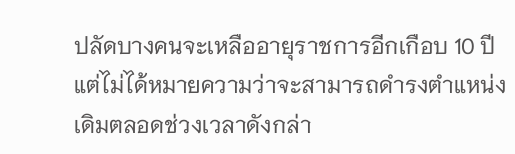ปลัดบางคนจะเหลืออายุราชการอีกเกือบ 10 ปี แต่ไม่ได้หมายความว่าจะสามารถดำรงตำแหน่งเดิมตลอดช่วงเวลาดังกล่า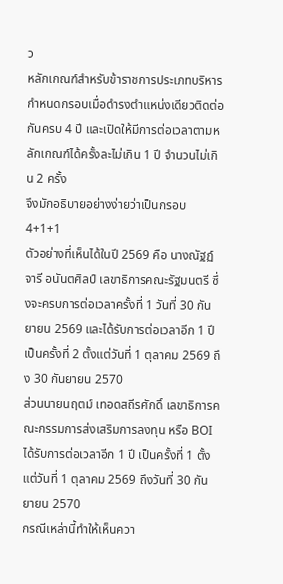ว
หลักเกณฑ์สำหรับข้าราชการประเภทบริหารกำหนดกรอบเมื่อดำรงตำแหน่งเดียวติดต่อกันครบ 4 ปี และเปิดให้มีการต่อเวลาตามหลักเกณฑ์ได้ครั้งละไม่เกิน 1 ปี จำนวนไม่เกิน 2 ครั้ง
จึงมักอธิบายอย่างง่ายว่าเป็นกรอบ 4+1+1
ตัวอย่างที่เห็นได้ในปี 2569 คือ นางณัฐฏ์จารี อนันตศิลป์ เลขาธิการคณะรัฐมนตรี ซึ่งจะครบการต่อเวลาครั้งที่ 1 วันที่ 30 กันยายน 2569 และได้รับการต่อเวลาอีก 1 ปีเป็นครั้งที่ 2 ตั้งแต่วันที่ 1 ตุลาคม 2569 ถึง 30 กันยายน 2570
ส่วนนายนฤตม์ เทอดสถีรศักดิ์ เลขาธิการคณะกรรมการส่งเสริมการลงทุน หรือ BOI ได้รับการต่อเวลาอีก 1 ปี เป็นครั้งที่ 1 ตั้งแต่วันที่ 1 ตุลาคม 2569 ถึงวันที่ 30 กันยายน 2570
กรณีเหล่านี้ทำให้เห็นควา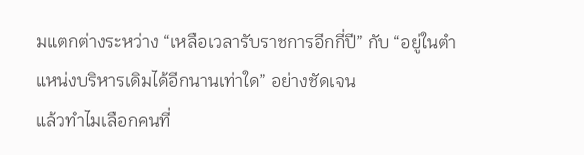มแตกต่างระหว่าง “เหลือเวลารับราชการอีกกี่ปี” กับ “อยู่ในตำแหน่งบริหารเดิมได้อีกนานเท่าใด” อย่างชัดเจน
แล้วทำไมเลือกคนที่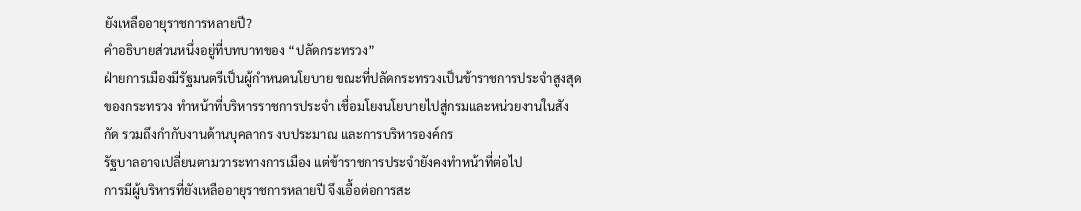ยังเหลืออายุราชการหลายปี?
คำอธิบายส่วนหนึ่งอยู่ที่บทบาทของ “ปลัดกระทรวง”
ฝ่ายการเมืองมีรัฐมนตรีเป็นผู้กำหนดนโยบาย ขณะที่ปลัดกระทรวงเป็นข้าราชการประจำสูงสุดของกระทรวง ทำหน้าที่บริหารราชการประจำ เชื่อมโยงนโยบายไปสู่กรมและหน่วยงานในสังกัด รวมถึงกำกับงานด้านบุคลากร งบประมาณ และการบริหารองค์กร
รัฐบาลอาจเปลี่ยนตามวาระทางการเมือง แต่ข้าราชการประจำยังคงทำหน้าที่ต่อไป
การมีผู้บริหารที่ยังเหลืออายุราชการหลายปี จึงเอื้อต่อการสะ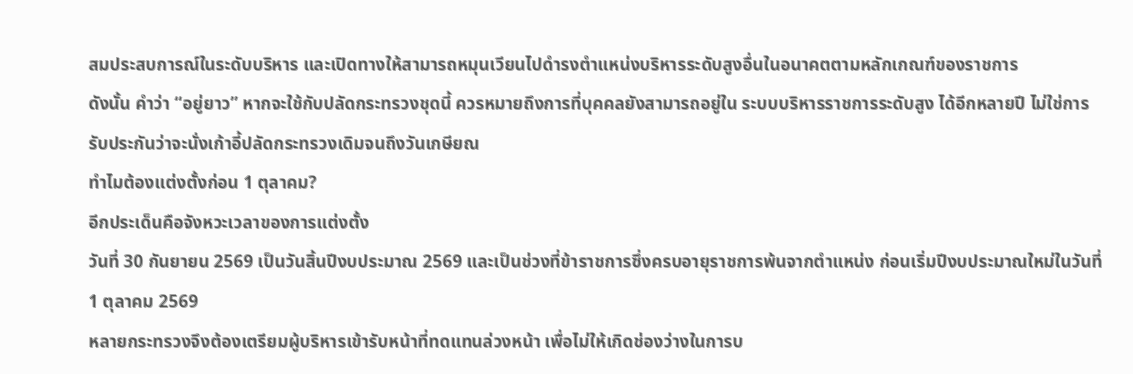สมประสบการณ์ในระดับบริหาร และเปิดทางให้สามารถหมุนเวียนไปดำรงตำแหน่งบริหารระดับสูงอื่นในอนาคตตามหลักเกณฑ์ของราชการ
ดังนั้น คำว่า “อยู่ยาว” หากจะใช้กับปลัดกระทรวงชุดนี้ ควรหมายถึงการที่บุคคลยังสามารถอยู่ใน ระบบบริหารราชการระดับสูง ได้อีกหลายปี ไม่ใช่การรับประกันว่าจะนั่งเก้าอี้ปลัดกระทรวงเดิมจนถึงวันเกษียณ
ทำไมต้องแต่งตั้งก่อน 1 ตุลาคม?
อีกประเด็นคือจังหวะเวลาของการแต่งตั้ง
วันที่ 30 กันยายน 2569 เป็นวันสิ้นปีงบประมาณ 2569 และเป็นช่วงที่ข้าราชการซึ่งครบอายุราชการพ้นจากตำแหน่ง ก่อนเริ่มปีงบประมาณใหม่ในวันที่ 1 ตุลาคม 2569
หลายกระทรวงจึงต้องเตรียมผู้บริหารเข้ารับหน้าที่ทดแทนล่วงหน้า เพื่อไม่ให้เกิดช่องว่างในการบ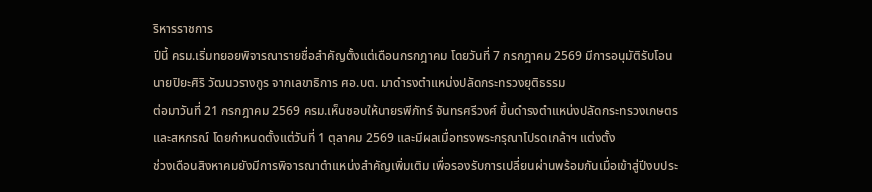ริหารราชการ
ปีนี้ ครม.เริ่มทยอยพิจารณารายชื่อสำคัญตั้งแต่เดือนกรกฎาคม โดยวันที่ 7 กรกฎาคม 2569 มีการอนุมัติรับโอนนายปิยะศิริ วัฒนวรางกูร จากเลขาธิการ ศอ.บต. มาดำรงตำแหน่งปลัดกระทรวงยุติธรรม
ต่อมาวันที่ 21 กรกฎาคม 2569 ครม.เห็นชอบให้นายรพีภัทร์ จันทรศรีวงศ์ ขึ้นดำรงตำแหน่งปลัดกระทรวงเกษตรและสหกรณ์ โดยกำหนดตั้งแต่วันที่ 1 ตุลาคม 2569 และมีผลเมื่อทรงพระกรุณาโปรดเกล้าฯ แต่งตั้ง
ช่วงเดือนสิงหาคมยังมีการพิจารณาตำแหน่งสำคัญเพิ่มเติม เพื่อรองรับการเปลี่ยนผ่านพร้อมกันเมื่อเข้าสู่ปีงบประ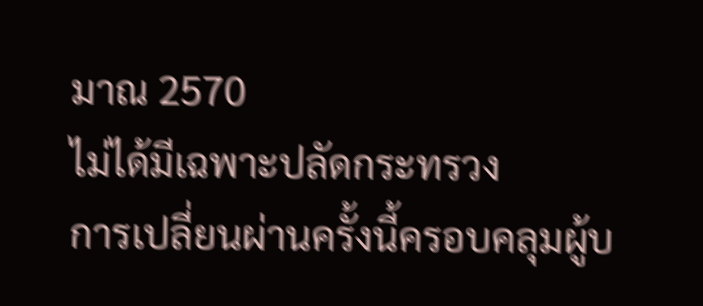มาณ 2570
ไม่ได้มีเฉพาะปลัดกระทรวง
การเปลี่ยนผ่านครั้งนี้ครอบคลุมผู้บ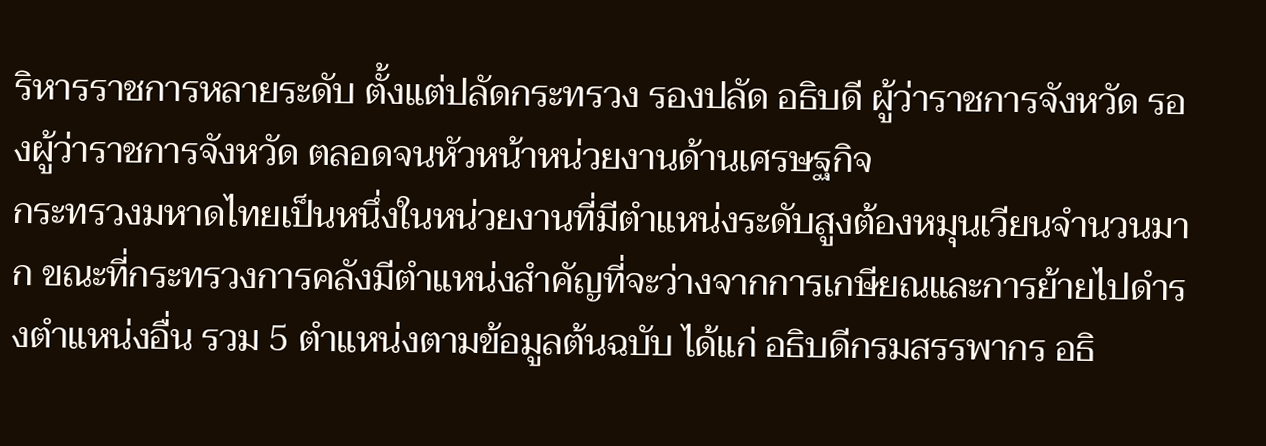ริหารราชการหลายระดับ ตั้งแต่ปลัดกระทรวง รองปลัด อธิบดี ผู้ว่าราชการจังหวัด รองผู้ว่าราชการจังหวัด ตลอดจนหัวหน้าหน่วยงานด้านเศรษฐกิจ
กระทรวงมหาดไทยเป็นหนึ่งในหน่วยงานที่มีตำแหน่งระดับสูงต้องหมุนเวียนจำนวนมาก ขณะที่กระทรวงการคลังมีตำแหน่งสำคัญที่จะว่างจากการเกษียณและการย้ายไปดำรงตำแหน่งอื่น รวม 5 ตำแหน่งตามข้อมูลต้นฉบับ ได้แก่ อธิบดีกรมสรรพากร อธิ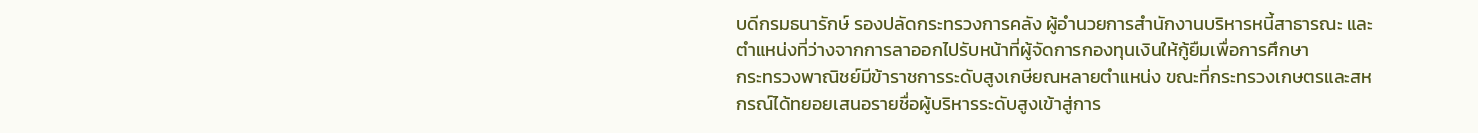บดีกรมธนารักษ์ รองปลัดกระทรวงการคลัง ผู้อำนวยการสำนักงานบริหารหนี้สาธารณะ และตำแหน่งที่ว่างจากการลาออกไปรับหน้าที่ผู้จัดการกองทุนเงินให้กู้ยืมเพื่อการศึกษา
กระทรวงพาณิชย์มีข้าราชการระดับสูงเกษียณหลายตำแหน่ง ขณะที่กระทรวงเกษตรและสหกรณ์ได้ทยอยเสนอรายชื่อผู้บริหารระดับสูงเข้าสู่การ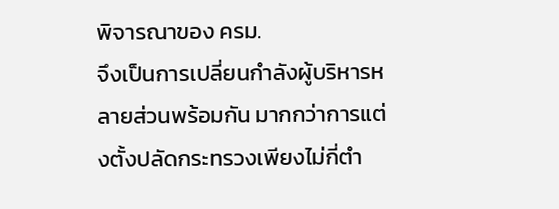พิจารณาของ ครม.
จึงเป็นการเปลี่ยนกำลังผู้บริหารหลายส่วนพร้อมกัน มากกว่าการแต่งตั้งปลัดกระทรวงเพียงไม่กี่ตำ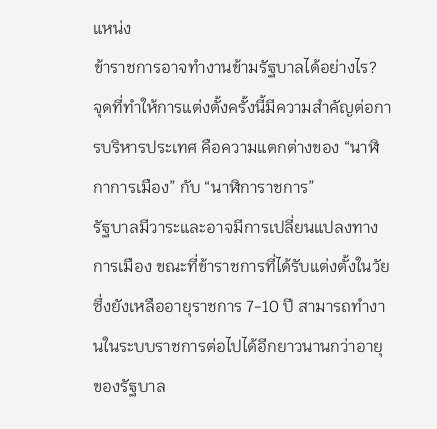แหน่ง
ข้าราชการอาจทำงานข้ามรัฐบาลได้อย่างไร?
จุดที่ทำให้การแต่งตั้งครั้งนี้มีความสำคัญต่อการบริหารประเทศ คือความแตกต่างของ “นาฬิกาการเมือง” กับ “นาฬิการาชการ”
รัฐบาลมีวาระและอาจมีการเปลี่ยนแปลงทางการเมือง ขณะที่ข้าราชการที่ได้รับแต่งตั้งในวัยซึ่งยังเหลืออายุราชการ 7-10 ปี สามารถทำงานในระบบราชการต่อไปได้อีกยาวนานกว่าอายุของรัฐบาล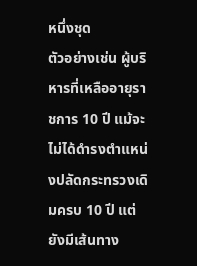หนึ่งชุด
ตัวอย่างเช่น ผู้บริหารที่เหลืออายุราชการ 10 ปี แม้จะไม่ได้ดำรงตำแหน่งปลัดกระทรวงเดิมครบ 10 ปี แต่ยังมีเส้นทาง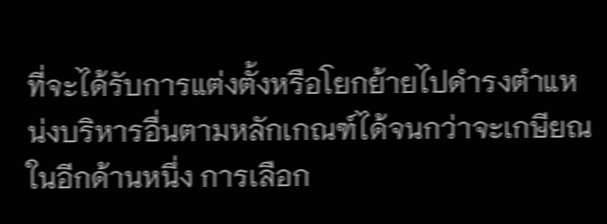ที่จะได้รับการแต่งตั้งหรือโยกย้ายไปดำรงตำแหน่งบริหารอื่นตามหลักเกณฑ์ได้จนกว่าจะเกษียณ
ในอีกด้านหนึ่ง การเลือก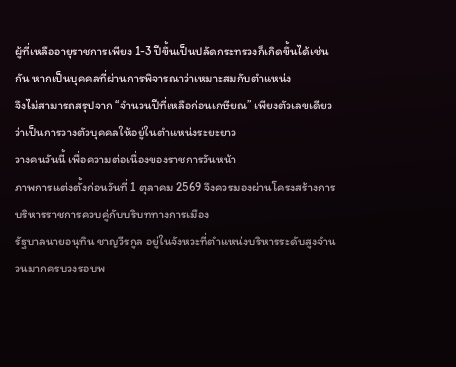ผู้ที่เหลืออายุราชการเพียง 1-3 ปีขึ้นเป็นปลัดกระทรวงก็เกิดขึ้นได้เช่นกัน หากเป็นบุคคลที่ผ่านการพิจารณาว่าเหมาะสมกับตำแหน่ง
จึงไม่สามารถสรุปจาก “จำนวนปีที่เหลือก่อนเกษียณ” เพียงตัวเลขเดียวว่าเป็นการวางตัวบุคคลให้อยู่ในตำแหน่งระยะยาว
วางคนวันนี้ เพื่อความต่อเนื่องของราชการวันหน้า
ภาพการแต่งตั้งก่อนวันที่ 1 ตุลาคม 2569 จึงควรมองผ่านโครงสร้างการบริหารราชการควบคู่กับบริบททางการเมือง
รัฐบาลนายอนุทิน ชาญวีรกูล อยู่ในจังหวะที่ตำแหน่งบริหารระดับสูงจำนวนมากครบวงรอบพ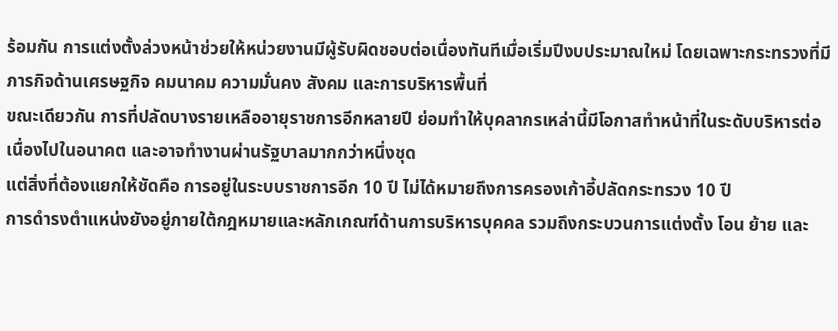ร้อมกัน การแต่งตั้งล่วงหน้าช่วยให้หน่วยงานมีผู้รับผิดชอบต่อเนื่องทันทีเมื่อเริ่มปีงบประมาณใหม่ โดยเฉพาะกระทรวงที่มีภารกิจด้านเศรษฐกิจ คมนาคม ความมั่นคง สังคม และการบริหารพื้นที่
ขณะเดียวกัน การที่ปลัดบางรายเหลืออายุราชการอีกหลายปี ย่อมทำให้บุคลากรเหล่านี้มีโอกาสทำหน้าที่ในระดับบริหารต่อเนื่องไปในอนาคต และอาจทำงานผ่านรัฐบาลมากกว่าหนึ่งชุด
แต่สิ่งที่ต้องแยกให้ชัดคือ การอยู่ในระบบราชการอีก 10 ปี ไม่ได้หมายถึงการครองเก้าอี้ปลัดกระทรวง 10 ปี
การดำรงตำแหน่งยังอยู่ภายใต้กฎหมายและหลักเกณฑ์ด้านการบริหารบุคคล รวมถึงกระบวนการแต่งตั้ง โอน ย้าย และ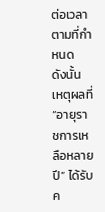ต่อเวลาตามที่กำหนด
ดังนั้น เหตุผลที่ “อายุราชการเหลือหลายปี” ได้รับค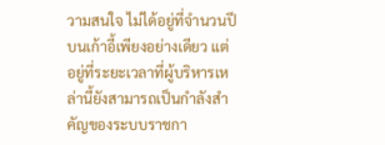วามสนใจ ไม่ได้อยู่ที่จำนวนปีบนเก้าอี้เพียงอย่างเดียว แต่อยู่ที่ระยะเวลาที่ผู้บริหารเหล่านี้ยังสามารถเป็นกำลังสำคัญของระบบราชกา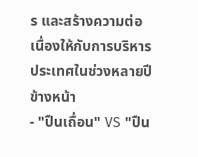ร และสร้างความต่อเนื่องให้กับการบริหารประเทศในช่วงหลายปีข้างหน้า
- "ปืนเถื่อน" VS "ปืน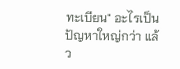ทะเบียน" อะไรเป็นปัญหาใหญ่กว่า แล้ว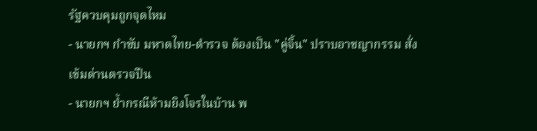รัฐควบคุมถูกจุดไหม
- นายกฯ กำชับ มหาดไทย-ตำรวจ ต้องเป็น "คู่จิ้น" ปราบอาชญากรรม สั่งเข้มด่านตรวจปืน
- นายกฯ ย้ำกรณีห้ามยิงโจรในบ้าน พ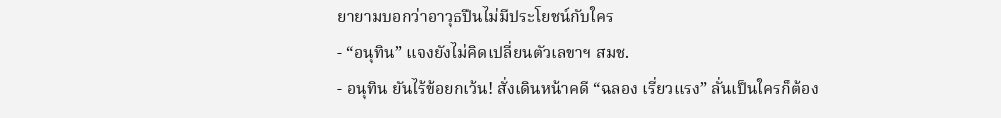ยายามบอกว่าอาวุธปืนไม่มีประโยชน์กับใคร
- “อนุทิน” แจงยังไม่คิดเปลี่ยนตัวเลขาฯ สมช.
- อนุทิน ยันไร้ข้อยกเว้น! สั่งเดินหน้าคดี “ฉลอง เรี่ยวแรง” ลั่นเป็นใครก็ต้อง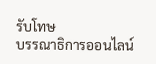รับโทษ
บรรณาธิการออนไลน์